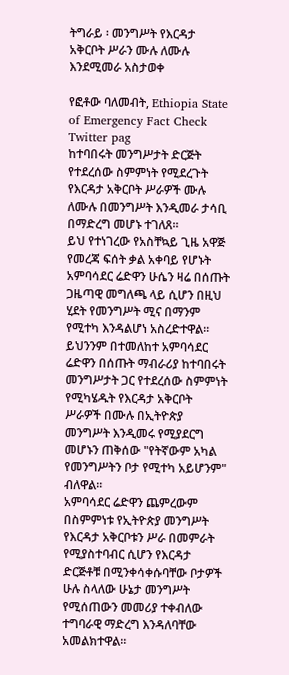ትግራይ ፡ መንግሥት የእርዳታ አቅርቦት ሥራን ሙሉ ለሙሉ እንደሚመራ አስታወቀ

የፎቶው ባለመብት, Ethiopia State of Emergency Fact Check Twitter pag
ከተባበሩት መንግሥታት ድርጅት የተደረሰው ስምምነት የሚደረጉት የእርዳታ አቅርቦት ሥራዎች ሙሉ ለሙሉ በመንግሥት እንዲመራ ታሳቢ በማድረግ መሆኑ ተገለጸ።
ይህ የተነገረው የአስቸኳይ ጊዜ አዋጅ የመረጃ ፍሰት ቃል አቀባይ የሆኑት አምባሳደር ሬድዋን ሁሴን ዛሬ በሰጡት ጋዜጣዊ መግለጫ ላይ ሲሆን በዚህ ሂደት የመንግሥት ሚና በማንም የሚተካ እንዳልሆነ አስረድተዋል።
ይህንንም በተመለከተ አምባሳደር ሬድዋን በሰጡት ማብራሪያ ከተባበሩት መንግሥታት ጋር የተደረሰው ስምምነት የሚካሄዱት የእርዳታ አቅርቦት ሥራዎች በሙሉ በኢትዮጵያ መንግሥት እንዲመሩ የሚያደርግ መሆኑን ጠቅሰው "የትኛውም አካል የመንግሥትን ቦታ የሚተካ አይሆንም" ብለዋል።
አምባሳደር ሬድዋን ጨምረውም በስምምነቱ የኢትዮጵያ መንግሥት የእርዳታ አቅርቦቱን ሥራ በመምራት የሚያስተባብር ሲሆን የእርዳታ ድርጅቶቹ በሚንቀሳቀሱባቸው ቦታዎች ሁሉ ስላለው ሁኔታ መንግሥት የሚሰጠውን መመሪያ ተቀብለው ተግባራዊ ማድረግ እንዳለባቸው አመልክተዋል።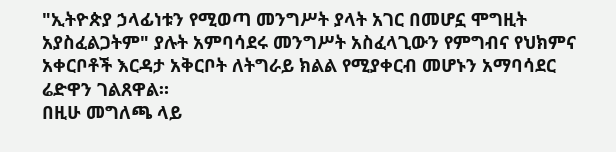"ኢትዮጵያ ኃላፊነቱን የሚወጣ መንግሥት ያላት አገር በመሆኗ ሞግዚት አያስፈልጋትም" ያሉት አምባሳደሩ መንግሥት አስፈላጊውን የምግብና የህክምና አቀርቦቶች እርዳታ አቅርቦት ለትግራይ ክልል የሚያቀርብ መሆኑን አማባሳደር ሬድዋን ገልጸዋል።
በዚሁ መግለጫ ላይ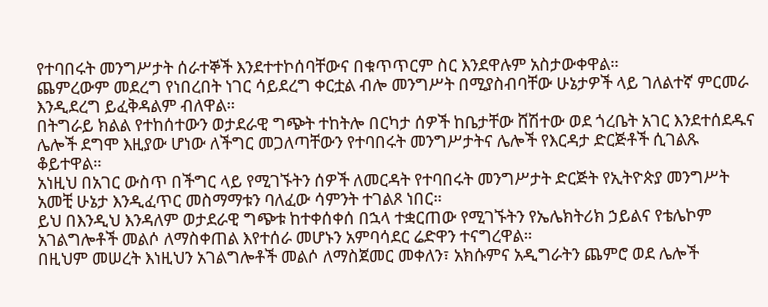የተባበሩት መንግሥታት ሰራተኞች እንደተተኮሰባቸውና በቁጥጥርም ስር እንደዋሉም አስታውቀዋል።
ጨምረውም መደረግ የነበረበት ነገር ሳይደረግ ቀርቷል ብሎ መንግሥት በሚያስብባቸው ሁኔታዎች ላይ ገለልተኛ ምርመራ እንዲደረግ ይፈቅዳልም ብለዋል።
በትግራይ ክልል የተከሰተውን ወታደራዊ ግጭት ተከትሎ በርካታ ሰዎች ከቤታቸው ሸሽተው ወደ ጎረቤት አገር እንደተሰደዱና ሌሎች ደግሞ እዚያው ሆነው ለችግር መጋለጣቸውን የተባበሩት መንግሥታትና ሌሎች የእርዳታ ድርጅቶች ሲገልጹ ቆይተዋል።
አነዚህ በአገር ውስጥ በችግር ላይ የሚገኙትን ሰዎች ለመርዳት የተባበሩት መንግሥታት ድርጅት የኢትዮጵያ መንግሥት አመቺ ሁኔታ እንዲፈጥር መስማማቱን ባለፈው ሳምንት ተገልጾ ነበር።
ይህ በእንዲህ እንዳለም ወታደራዊ ግጭቱ ከተቀሰቀሰ በኋላ ተቋርጠው የሚገኙትን የኤሌክትሪክ ኃይልና የቴሌኮም አገልግሎቶች መልሶ ለማስቀጠል እየተሰራ መሆኑን አምባሳደር ሬድዋን ተናግረዋል።
በዚህም መሠረት እነዚህን አገልግሎቶች መልሶ ለማስጀመር መቀለን፣ አክሱምና አዲግራትን ጨምሮ ወደ ሌሎች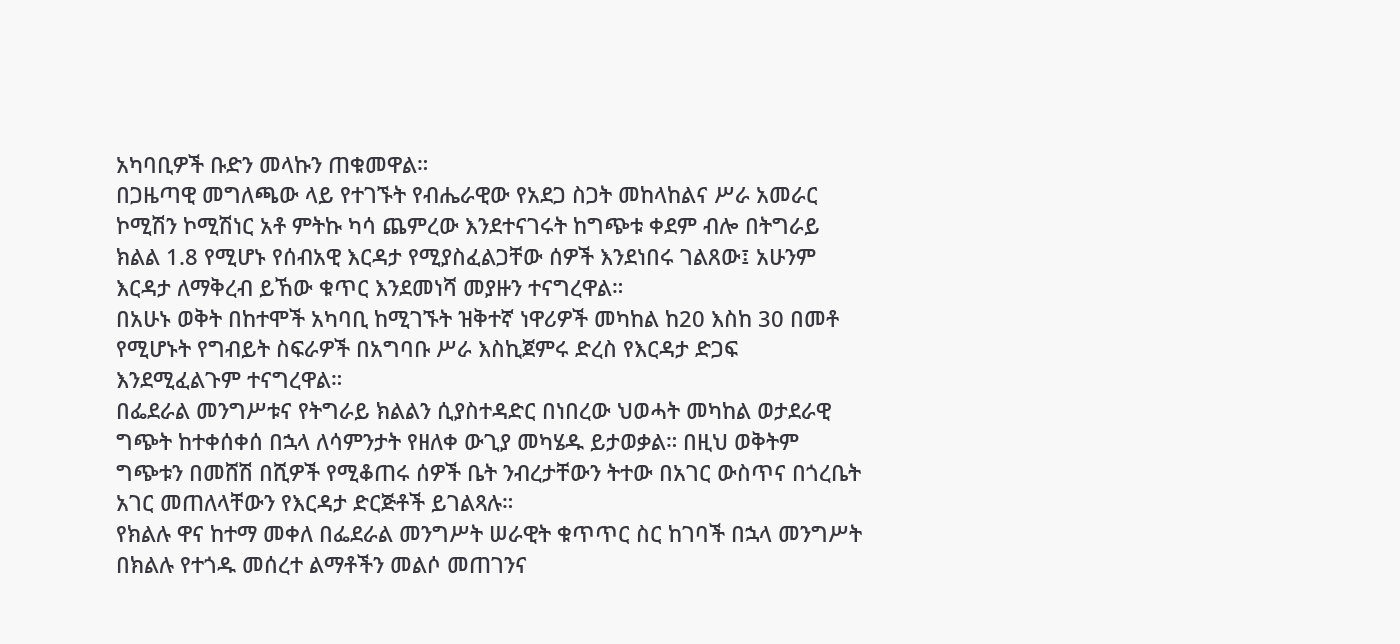አካባቢዎች ቡድን መላኩን ጠቁመዋል።
በጋዜጣዊ መግለጫው ላይ የተገኙት የብሔራዊው የአደጋ ስጋት መከላከልና ሥራ አመራር ኮሚሽን ኮሚሽነር አቶ ምትኩ ካሳ ጨምረው እንደተናገሩት ከግጭቱ ቀደም ብሎ በትግራይ ክልል 1.8 የሚሆኑ የሰብአዊ እርዳታ የሚያስፈልጋቸው ሰዎች እንደነበሩ ገልጸው፤ አሁንም እርዳታ ለማቅረብ ይኸው ቁጥር እንደመነሻ መያዙን ተናግረዋል።
በአሁኑ ወቅት በከተሞች አካባቢ ከሚገኙት ዝቅተኛ ነዋሪዎች መካከል ከ20 እስከ 30 በመቶ የሚሆኑት የግብይት ስፍራዎች በአግባቡ ሥራ እስኪጀምሩ ድረስ የእርዳታ ድጋፍ እንደሚፈልጉም ተናግረዋል።
በፌደራል መንግሥቱና የትግራይ ክልልን ሲያስተዳድር በነበረው ህወሓት መካከል ወታደራዊ ግጭት ከተቀሰቀሰ በኋላ ለሳምንታት የዘለቀ ውጊያ መካሄዱ ይታወቃል። በዚህ ወቅትም ግጭቱን በመሸሽ በሺዎች የሚቆጠሩ ሰዎች ቤት ንብረታቸውን ትተው በአገር ውስጥና በጎረቤት አገር መጠለላቸውን የእርዳታ ድርጅቶች ይገልጻሉ።
የክልሉ ዋና ከተማ መቀለ በፌደራል መንግሥት ሠራዊት ቁጥጥር ስር ከገባች በኋላ መንግሥት በክልሉ የተጎዱ መሰረተ ልማቶችን መልሶ መጠገንና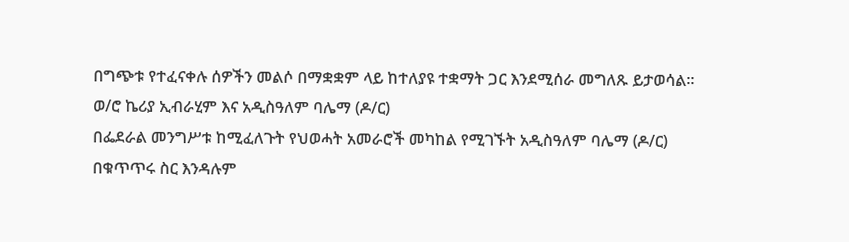በግጭቱ የተፈናቀሉ ሰዎችን መልሶ በማቋቋም ላይ ከተለያዩ ተቋማት ጋር እንደሚሰራ መግለጹ ይታወሳል።
ወ/ሮ ኬሪያ ኢብራሂም እና አዲስዓለም ባሌማ (ዶ/ር)
በፌደራል መንግሥቱ ከሚፈለጉት የህወሓት አመራሮች መካከል የሚገኙት አዲስዓለም ባሌማ (ዶ/ር) በቁጥጥሩ ስር እንዳሉም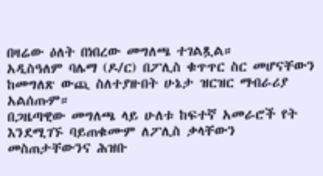በዛሬው ዕለት በነበረው መግለጫ ተገልጿል።
አዲስዓለም ባሌማ (ዶ/ር) በፖሊስ ቁጥጥር ስር መሆናቸውን ከመግለጽ ውጪ ስለተያዙበት ሁኔታ ዝርዝር ማብራሪያ አልሰጡም።
በጋዜጣዊው መግለጫ ላይ ሁለቱ ከፍተኛ አመራሮች የት እንደሚገኙ ባይጠቁሙም ለፖሊስ ቃላቸውን መስጠታቸውንና ሕዝቡ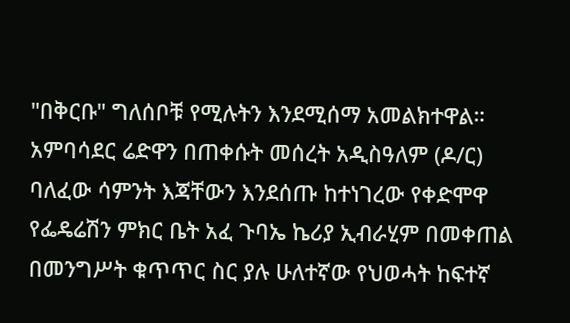"በቅርቡ" ግለሰቦቹ የሚሉትን እንደሚሰማ አመልክተዋል።
አምባሳደር ሬድዋን በጠቀሱት መሰረት አዲስዓለም (ዶ/ር) ባለፈው ሳምንት እጃቸውን እንደሰጡ ከተነገረው የቀድሞዋ የፌዴሬሽን ምክር ቤት አፈ ጉባኤ ኬሪያ ኢብራሂም በመቀጠል በመንግሥት ቁጥጥር ስር ያሉ ሁለተኛው የህወሓት ከፍተኛ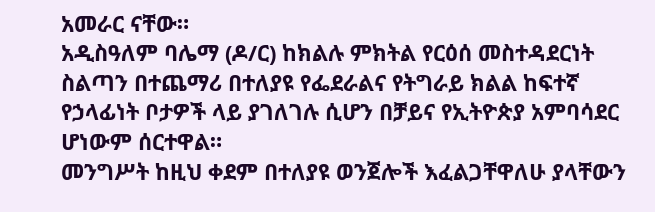አመራር ናቸው።
አዲስዓለም ባሌማ (ዶ/ር) ከክልሉ ምክትል የርዕሰ መስተዳደርነት ስልጣን በተጨማሪ በተለያዩ የፌደራልና የትግራይ ክልል ከፍተኛ የኃላፊነት ቦታዎች ላይ ያገለገሉ ሲሆን በቻይና የኢትዮጵያ አምባሳደር ሆነውም ሰርተዋል።
መንግሥት ከዚህ ቀደም በተለያዩ ወንጀሎች እፈልጋቸዋለሁ ያላቸውን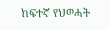ከፍተኛ የህወሓት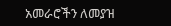አመራሮችን ለመያዝ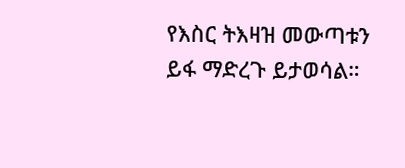የእስር ትእዛዝ መውጣቱን ይፋ ማድረጉ ይታወሳል።